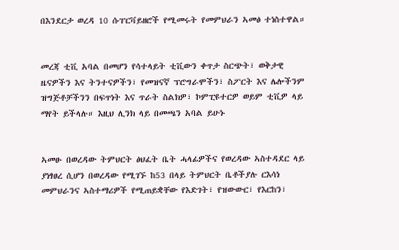በእንደርታ ወረዳ 10 ሱፐርቫይዘሮች የሚመሩት የመምህራን ኣመፅ ተነስተዋል።


መረጃ ቲቪ አባል በመሆን የሳተላይት ቲቪውን ቀጥታ ስርጭት፣ ወቅታዊ ዜናዎችን እና ትንተናዎችን፣ የመዝናኛ ፕሮግራሞችን፣ ስፖርት እና ሌሎችንም ዝግጅቶቻችንን በፍጥነት እና ጥራት ስልክዎ፣ ኮምፒዩተርዎ ወይም ቲቪዎ ላይ ማየት ይችላሉ። እዚህ ሊንክ ላይ በመጫን አባል ይሁኑ


ኣመፁ በወረዳው ትምህርት ፅህፈት ቤት ሓላፊዎችና የወረዳው ኣስተዳደር ላይ ያነፃፀረ ሲሆን በወረዳው የሚገኙ ከ53 በላይ ትምህርት ቤቶችያሉ ርእሳነ መምህራንና ኣስተማሪዎች የሚጠይቋቸው የእድገት፣ የዝውውር፣ የእርከን፣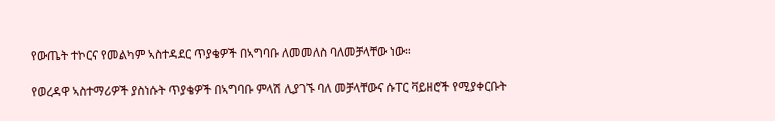የውጤት ተኮርና የመልካም ኣስተዳደር ጥያቄዎች በኣግባቡ ለመመለስ ባለመቻላቸው ነው።

የወረዳዋ ኣስተማሪዎች ያስነሱት ጥያቄዎች በኣግባቡ ምላሽ ሊያገኙ ባለ መቻላቸውና ሱፐር ቫይዘሮች የሚያቀርቡት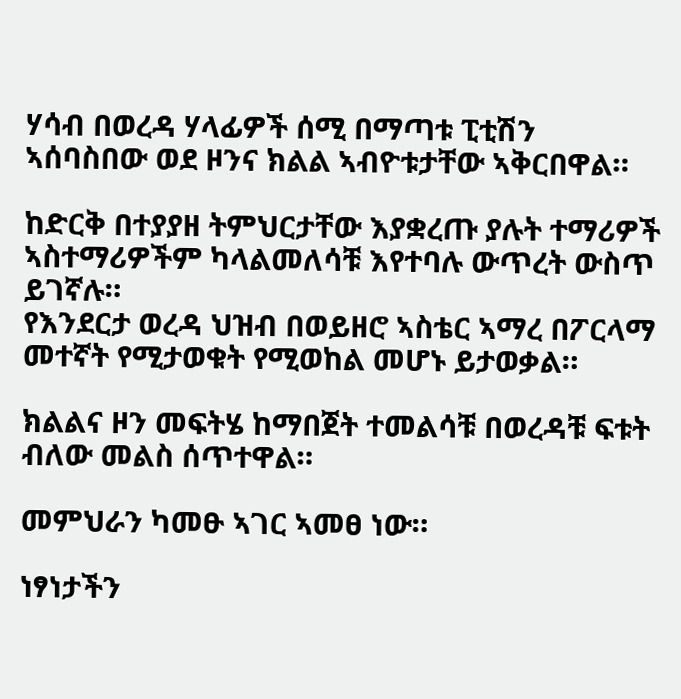ሃሳብ በወረዳ ሃላፊዎች ሰሚ በማጣቱ ፒቲሽን ኣሰባስበው ወደ ዞንና ክልል ኣብዮቱታቸው ኣቅርበዋል።

ከድርቅ በተያያዘ ትምህርታቸው እያቋረጡ ያሉት ተማሪዎች ኣስተማሪዎችም ካላልመለሳቹ እየተባሉ ውጥረት ውስጥ ይገኛሉ።
የእንደርታ ወረዳ ህዝብ በወይዘሮ ኣስቴር ኣማረ በፖርላማ መተኛት የሚታወቁት የሚወከል መሆኑ ይታወቃል።

ክልልና ዞን መፍትሄ ከማበጀት ተመልሳቹ በወረዳቹ ፍቱት ብለው መልስ ሰጥተዋል።

መምህራን ካመፁ ኣገር ኣመፀ ነው።

ነፃነታችን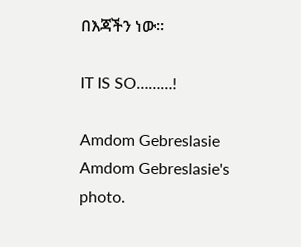በእጃችን ነው።

IT IS SO………!

Amdom Gebreslasie
Amdom Gebreslasie's photo.